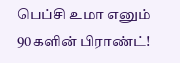பெப்சி உமா எனும் 90களின் பிராண்ட்!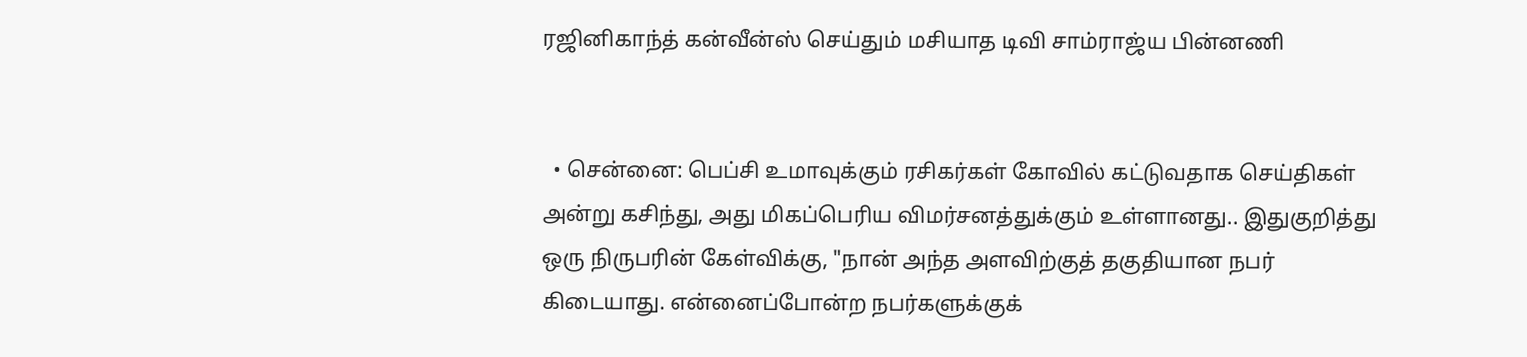ரஜினிகாந்த் கன்வீன்ஸ் செய்தும் மசியாத டிவி சாம்ராஜ்ய பின்னணி


  • சென்னை: பெப்சி உமாவுக்கும் ரசிகர்கள் கோவில் கட்டுவதாக செய்திகள் அன்று கசிந்து, அது மிகப்பெரிய விமர்சனத்துக்கும் உள்ளானது.. இதுகுறித்து ஒரு நிருபரின் கேள்விக்கு, "நான் அந்த அளவிற்குத் தகுதியான நபர் கிடையாது. என்னைப்போன்ற நபர்களுக்குக்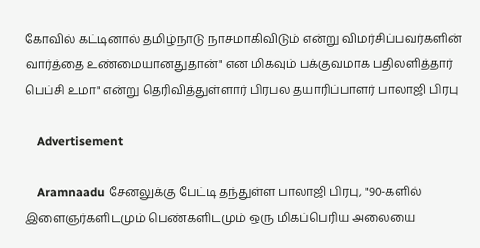கோவில் கட்டினால் தமிழ்நாடு நாசமாகிவிடும் என்று விமர்சிப்பவர்களின் வார்த்தை உண்மையானதுதான்" என மிகவும் பக்குவமாக பதிலளித்தார் பெப்சி உமா" என்று தெரிவித்துள்ளார் பிரபல தயாரிப்பாளர் பாலாஜி பிரபு

    Advertisement

    Aramnaadu சேனலுக்கு பேட்டி தந்துள்ள பாலாஜி பிரபு, "90-களில் இளைஞர்களிடமும் பெண்களிடமும் ஒரு மிகப்பெரிய அலையை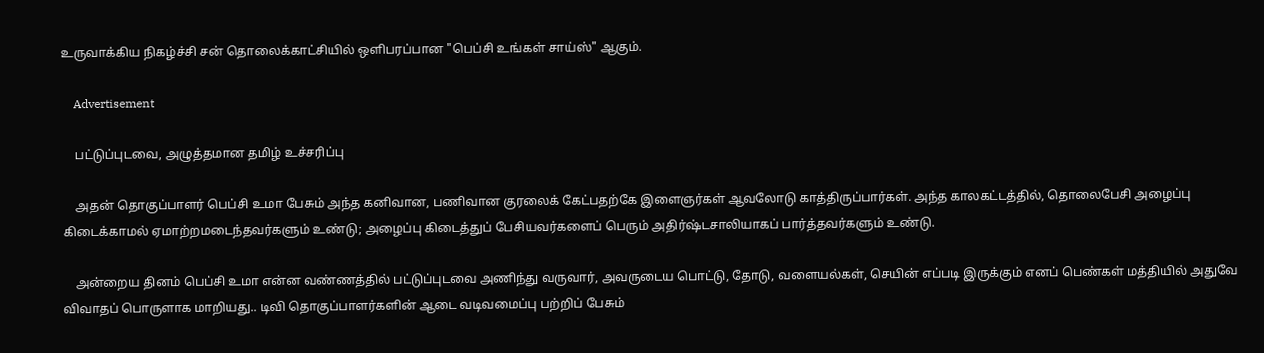உருவாக்கிய நிகழ்ச்சி சன் தொலைக்காட்சியில் ஒளிபரப்பான "பெப்சி உங்கள் சாய்ஸ்" ஆகும்.

    Advertisement

    பட்டுப்புடவை, அழுத்தமான தமிழ் உச்சரிப்பு

    அதன் தொகுப்பாளர் பெப்சி உமா பேசும் அந்த கனிவான, பணிவான குரலைக் கேட்பதற்கே இளைஞர்கள் ஆவலோடு காத்திருப்பார்கள். அந்த காலகட்டத்தில், தொலைபேசி அழைப்பு கிடைக்காமல் ஏமாற்றமடைந்தவர்களும் உண்டு; அழைப்பு கிடைத்துப் பேசியவர்களைப் பெரும் அதிர்ஷ்டசாலியாகப் பார்த்தவர்களும் உண்டு.

    அன்றைய தினம் பெப்சி உமா என்ன வண்ணத்தில் பட்டுப்புடவை அணிந்து வருவார், அவருடைய பொட்டு, தோடு, வளையல்கள், செயின் எப்படி இருக்கும் எனப் பெண்கள் மத்தியில் அதுவே விவாதப் பொருளாக மாறியது.. டிவி தொகுப்பாளர்களின் ஆடை வடிவமைப்பு பற்றிப் பேசும்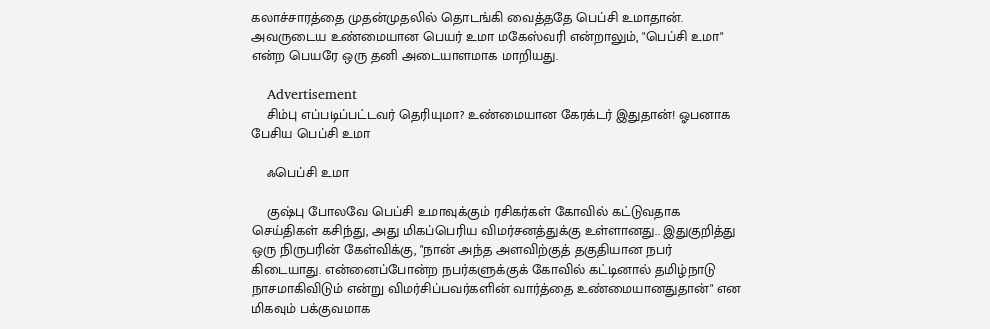கலாச்சாரத்தை முதன்முதலில் தொடங்கி வைத்ததே பெப்சி உமாதான். அவருடைய உண்மையான பெயர் உமா மகேஸ்வரி என்றாலும், "பெப்சி உமா" என்ற பெயரே ஒரு தனி அடையாளமாக மாறியது.

    Advertisement
    சிம்பு எப்படிப்பட்டவர் தெரியுமா? உண்மையான கேரக்டர் இதுதான்! ஓபனாக பேசிய பெப்சி உமா

    ஃபெப்சி உமா

    குஷ்பு போலவே பெப்சி உமாவுக்கும் ரசிகர்கள் கோவில் கட்டுவதாக செய்திகள் கசிந்து, அது மிகப்பெரிய விமர்சனத்துக்கு உள்ளானது.. இதுகுறித்து ஒரு நிருபரின் கேள்விக்கு, "நான் அந்த அளவிற்குத் தகுதியான நபர் கிடையாது. என்னைப்போன்ற நபர்களுக்குக் கோவில் கட்டினால் தமிழ்நாடு நாசமாகிவிடும் என்று விமர்சிப்பவர்களின் வார்த்தை உண்மையானதுதான்" என மிகவும் பக்குவமாக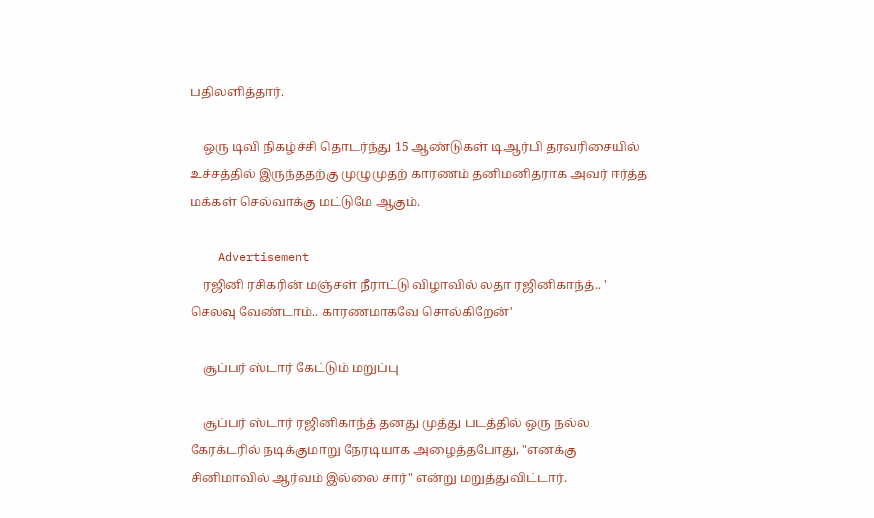பதிலளித்தார்.

    ஒரு டிவி நிகழ்ச்சி தொடர்ந்து 15 ஆண்டுகள் டிஆர்பி தரவரிசையில் உச்சத்தில் இருந்ததற்கு முழுமுதற் காரணம் தனிமனிதராக அவர் ஈர்த்த மக்கள் செல்வாக்கு மட்டுமே ஆகும்.

    Advertisement
    ரஜினி ரசிகரின் மஞ்சள் நீராட்டு விழாவில் லதா ரஜினிகாந்த்.. ' செலவு வேண்டாம்.. காரணமாகவே சொல்கிறேன்'

    சூப்பர் ஸ்டார் கேட்டும் மறுப்பு

    சூப்பர் ஸ்டார் ரஜினிகாந்த் தனது முத்து படத்தில் ஒரு நல்ல கேரக்டரில் நடிக்குமாறு நேரடியாக அழைத்தபோது, "எனக்கு சினிமாவில் ஆர்வம் இல்லை சார்" என்று மறுத்துவிட்டார்.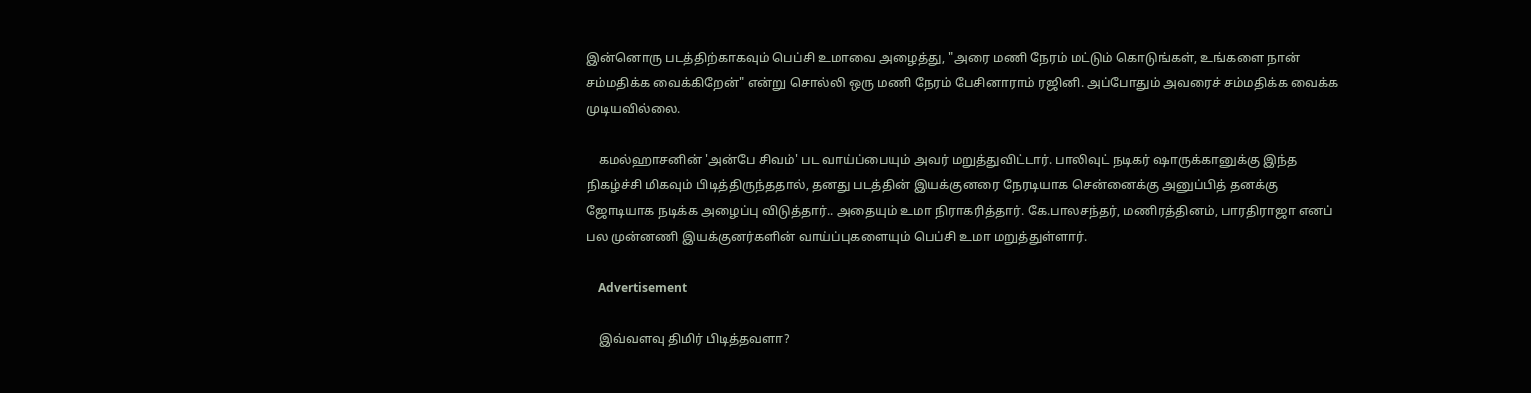இன்னொரு படத்திற்காகவும் பெப்சி உமாவை அழைத்து, "அரை மணி நேரம் மட்டும் கொடுங்கள், உங்களை நான் சம்மதிக்க வைக்கிறேன்" என்று சொல்லி ஒரு மணி நேரம் பேசினாராம் ரஜினி. அப்போதும் அவரைச் சம்மதிக்க வைக்க முடியவில்லை.

    கமல்ஹாசனின் 'அன்பே சிவம்' பட வாய்ப்பையும் அவர் மறுத்துவிட்டார். பாலிவுட் நடிகர் ஷாருக்கானுக்கு இந்த நிகழ்ச்சி மிகவும் பிடித்திருந்ததால், தனது படத்தின் இயக்குனரை நேரடியாக சென்னைக்கு அனுப்பித் தனக்கு ஜோடியாக நடிக்க அழைப்பு விடுத்தார்.. அதையும் உமா நிராகரித்தார். கே.பாலசந்தர், மணிரத்தினம், பாரதிராஜா எனப் பல முன்னணி இயக்குனர்களின் வாய்ப்புகளையும் பெப்சி உமா மறுத்துள்ளார்.

    Advertisement

    இவ்வளவு திமிர் பிடித்தவளா?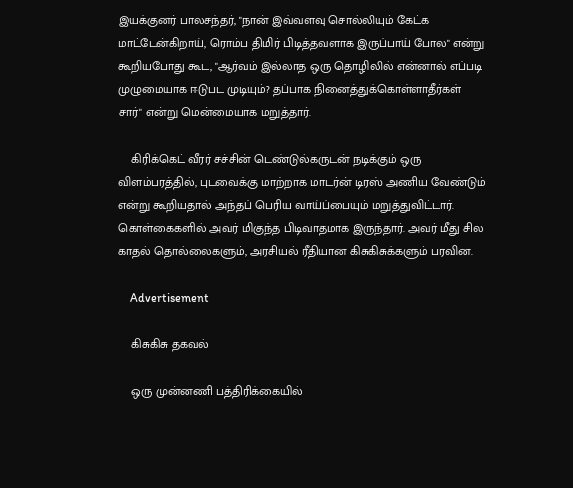இயக்குனர் பாலசந்தர், "நான் இவ்வளவு சொல்லியும் கேட்க மாட்டேன்கிறாய், ரொம்ப திமிர் பிடித்தவளாக இருப்பாய் போல" என்று கூறியபோது கூட, "ஆர்வம் இல்லாத ஒரு தொழிலில் என்னால் எப்படி முழுமையாக ஈடுபட முடியும்? தப்பாக நினைத்துக்கொள்ளாதீர்கள் சார்" என்று மென்மையாக மறுத்தார்.

    கிரிக்கெட் வீரர் சச்சின் டெண்டுல்கருடன் நடிக்கும் ஒரு விளம்பரத்தில், புடவைக்கு மாற்றாக மாடர்ன் டிரஸ் அணிய வேண்டும் என்று கூறியதால் அந்தப் பெரிய வாய்ப்பையும் மறுத்துவிட்டார். கொள்கைகளில் அவர் மிகுந்த பிடிவாதமாக இருந்தார். அவர் மீது சில காதல் தொல்லைகளும், அரசியல் ரீதியான கிசுகிசுக்களும் பரவின.

    Advertisement

    கிசுகிசு தகவல்

    ஒரு முன்னணி பத்திரிக்கையில்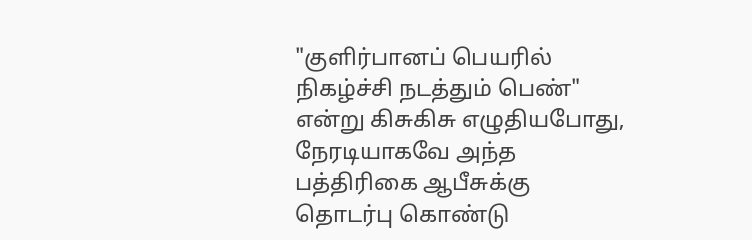"குளிர்பானப் பெயரில் நிகழ்ச்சி நடத்தும் பெண்" என்று கிசுகிசு எழுதியபோது, நேரடியாகவே அந்த பத்திரிகை ஆபீசுக்கு தொடர்பு கொண்டு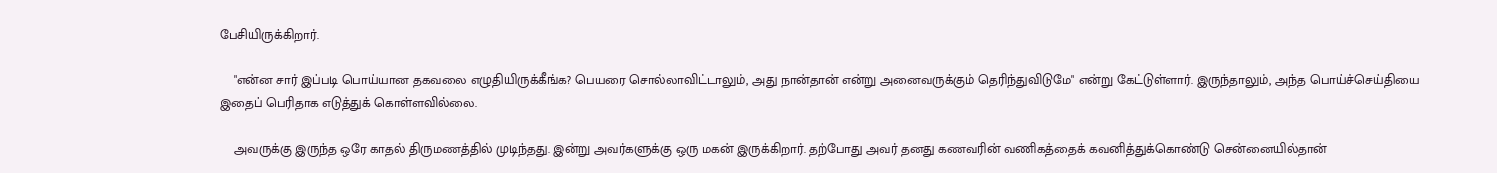பேசியிருக்கிறார்.

    "என்ன சார் இப்படி பொய்யான தகவலை எழுதியிருக்கீங்க? பெயரை சொல்லாவிட்டாலும், அது நான்தான் என்று அனைவருக்கும் தெரிந்துவிடுமே" என்று கேட்டுள்ளார். இருந்தாலும், அந்த பொய்ச்செய்தியை இதைப் பெரிதாக எடுத்துக் கொள்ளவில்லை.

    அவருக்கு இருந்த ஒரே காதல் திருமணத்தில் முடிந்தது. இன்று அவர்களுக்கு ஒரு மகன் இருக்கிறார். தற்போது அவர் தனது கணவரின் வணிகத்தைக் கவனித்துக்கொண்டு சென்னையில்தான்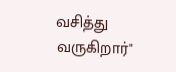வசித்து வருகிறார்"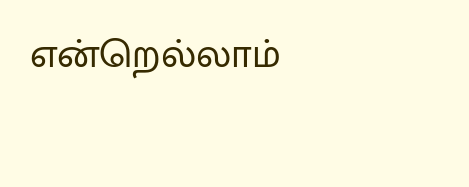என்றெல்லாம்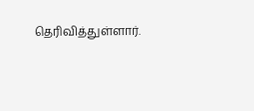தெரிவித்துள்ளார்.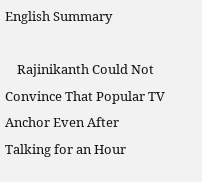English Summary

    Rajinikanth Could Not Convince That Popular TV Anchor Even After Talking for an Hour